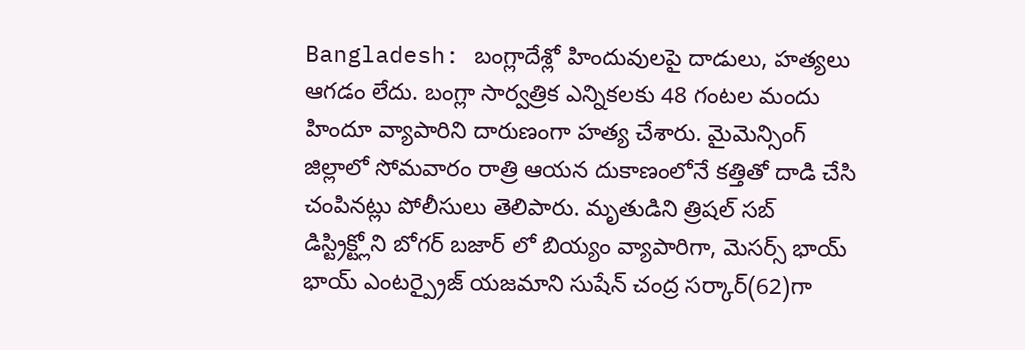Bangladesh: బంగ్లాదేశ్లో హిందువులపై దాడులు, హత్యలు ఆగడం లేదు. బంగ్లా సార్వత్రిక ఎన్నికలకు 48 గంటల మందు హిందూ వ్యాపారిని దారుణంగా హత్య చేశారు. మైమెన్సింగ్ జిల్లాలో సోమవారం రాత్రి ఆయన దుకాణంలోనే కత్తితో దాడి చేసి చంపినట్లు పోలీసులు తెలిపారు. మృతుడిని త్రిషల్ సబ్ డిస్ట్రిక్ట్లోని బోగర్ బజార్ లో బియ్యం వ్యాపారిగా, మెసర్స్ భాయ్ భాయ్ ఎంటర్ప్రైజ్ యజమాని సుషేన్ చంద్ర సర్కార్(62)గా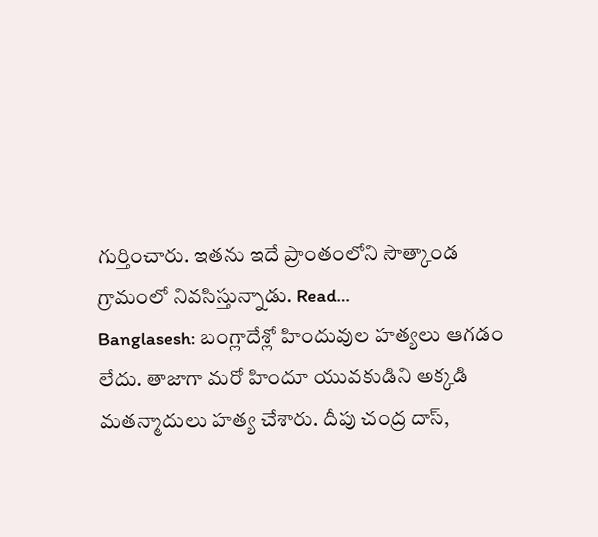గుర్తించారు. ఇతను ఇదే ప్రాంతంలోని సౌత్కాండ గ్రామంలో నివసిస్తున్నాడు. Read…
Banglasesh: బంగ్లాదేశ్లో హిందువుల హత్యలు ఆగడం లేదు. తాజాగా మరో హిందూ యువకుడిని అక్కడి మతన్మాదులు హత్య చేశారు. దీపు చంద్ర దాస్,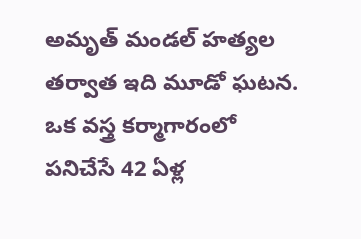అమృత్ మండల్ హత్యల తర్వాత ఇది మూడో ఘటన. ఒక వస్త్ర కర్మాగారంలో పనిచేసే 42 ఏళ్ల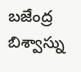బజేంద్ర బిశ్వాస్ను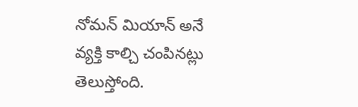నోమన్ మియాన్ అనే వ్యక్తి కాల్చి చంపినట్లు తెలుస్తోంది.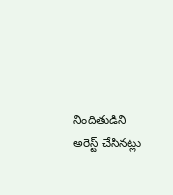నిందితుడిని అరెస్ట్ చేసినట్లు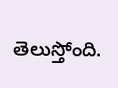తెలుస్తోంది.